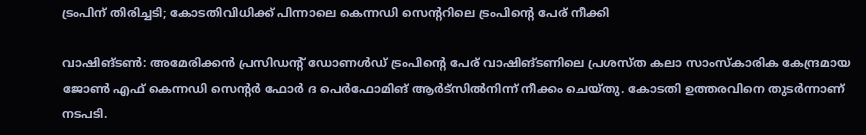ട്രംപിന് തിരിച്ചടി; കോടതിവിധിക്ക് പിന്നാലെ കെന്നഡി സെന്ററിലെ ട്രംപിന്റെ പേര് നീക്കി

വാഷിങ്ടൺ: അമേരിക്കൻ പ്രസിഡന്റ് ഡോണൾഡ് ട്രംപിന്റെ പേര് വാഷിങ്ടണിലെ പ്രശസ്ത കലാ സാംസ്കാരിക കേന്ദ്രമായ ജോൺ എഫ് കെന്നഡി സെന്റർ ഫോർ ദ പെർഫോമിങ് ആർട്സിൽനിന്ന് നീക്കം ചെയ്തു. കോടതി ഉത്തരവിനെ തുടർന്നാണ് നടപടി.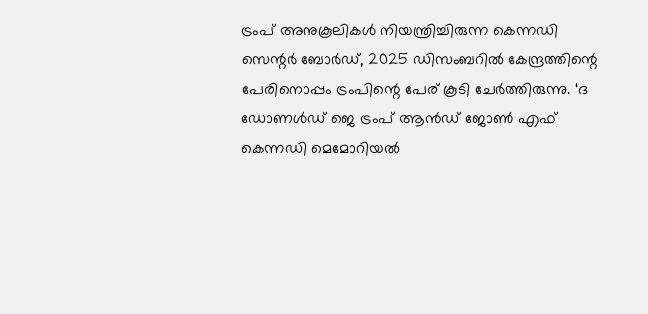ട്രംപ് അനുകൂലികൾ നിയന്ത്രിച്ചിരുന്ന കെന്നഡി സെന്റർ ബോർഡ്, 2025 ഡിസംബറിൽ കേന്ദ്രത്തിന്റെ പേരിനൊപ്പം ട്രംപിന്റെ പേര് കൂടി ചേർത്തിരുന്നു. ‘ദ ഡോണൾഡ്‌ ജെ ട്രംപ്‌ ആൻഡ്‌ ജോൺ എഫ്‌ കെന്നഡി മെമോറിയൽ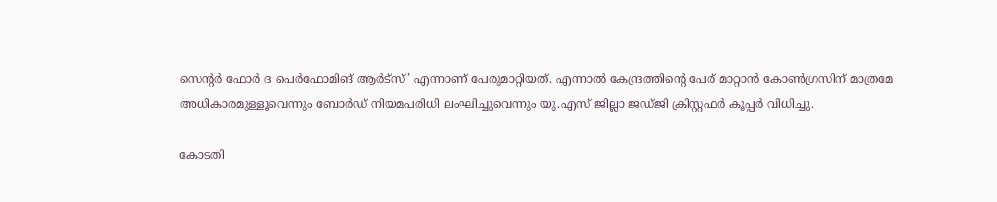സെന്റർ ഫോർ ദ പെർഫോമിങ്‌ ആർട്‌സ്‌’ എന്നാണ് പേരുമാറ്റിയത്. എന്നാൽ കേന്ദ്രത്തിന്റെ പേര് മാറ്റാൻ കോൺഗ്രസിന് മാത്രമേ അധികാരമുള്ളൂവെന്നും ബോർഡ് നിയമപരിധി ലംഘിച്ചുവെന്നും യു.എസ് ജില്ലാ ജഡ്ജി ക്രിസ്റ്റഫർ കൂപ്പർ വിധിച്ചു.

കോടതി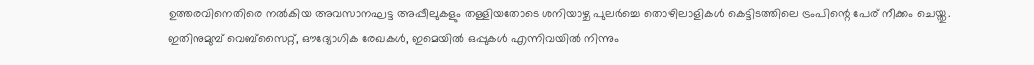ഉത്തരവിനെതിരെ നൽകിയ അവസാനഘട്ട അപ്പീലുകളും തള്ളിയതോടെ ശനിയാഴ്ച പുലർച്ചെ തൊഴിലാളികൾ കെട്ടിടത്തിലെ ട്രംപിന്റെ പേര് നീക്കം ചെയ്തു. ഇതിനുമുമ്പ് വെബ്സൈറ്റ്, ഔദ്യോഗിക രേഖകൾ, ഇമെയിൽ ഒപ്പുകൾ എന്നിവയിൽ നിന്നും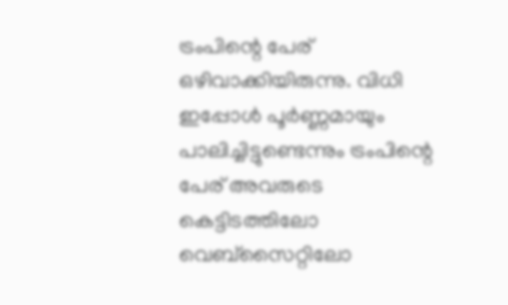ട്രംപിന്റെ പേര് ഒഴിവാക്കിയിരുന്നു. വിധി ഇപ്പോൾ പൂർണ്ണമായും പാലിച്ചിട്ടുണ്ടെന്നും ട്രംപിന്റെ പേര് അവരുടെ കെട്ടിടത്തിലോ വെബ്‌സൈറ്റിലോ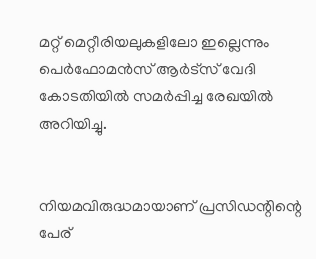മറ്റ് മെറ്റീരിയലുകളിലോ ഇല്ലെന്നും പെർഫോമൻസ് ആർട്‌സ് വേദി കോടതിയിൽ സമർപ്പിച്ച രേഖയിൽ അറിയിച്ചു.


നിയമവിരുദ്ധമായാണ് പ്രസിഡന്റിന്റെ പേര്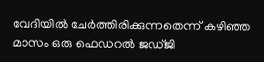വേദിയിൽ ചേർത്തിരിക്കുന്നതെന്ന് കഴിഞ്ഞ മാസം ഒരു ഫെഡറൽ ജഡ്ജി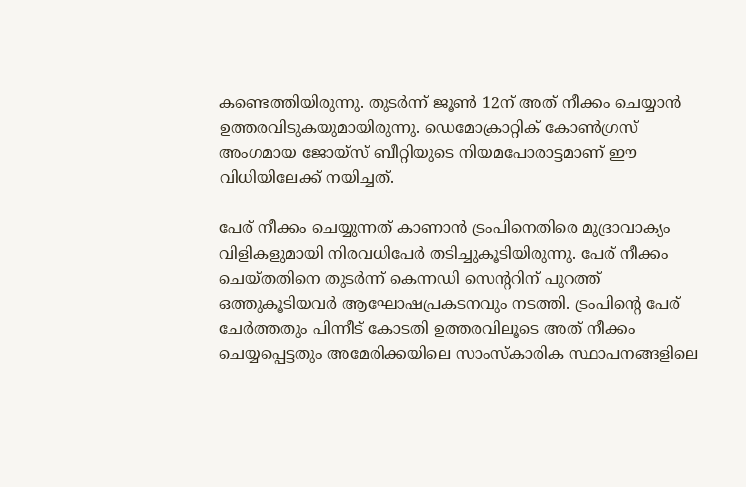കണ്ടെത്തിയിരുന്നു. തുടർന്ന് ജൂൺ 12ന് അത് നീക്കം ചെയ്യാൻ ഉത്തരവിടുകയുമായിരുന്നു. ഡെമോക്രാറ്റിക് കോൺഗ്രസ് അംഗമായ ജോയ്സ് ബീറ്റിയുടെ നിയമപോരാട്ടമാണ് ഈ വിധിയിലേക്ക് നയിച്ചത്.

പേര് നീക്കം ചെയ്യുന്നത് കാണാൻ ട്രംപിനെതിരെ മുദ്രാവാക്യം വിളികളുമായി നിരവധിപേർ തടിച്ചുകൂടിയിരുന്നു. പേര് നീക്കം ചെയ്തതിനെ തുടർന്ന് കെന്നഡി സെന്ററിന് പുറത്ത് ഒത്തുകൂടിയവർ ആഘോഷപ്രകടനവും നടത്തി. ട്രംപിന്റെ പേര് ചേർത്തതും പിന്നീട് കോടതി ഉത്തരവിലൂടെ അത് നീക്കം ചെയ്യപ്പെട്ടതും അമേരിക്കയിലെ സാംസ്കാരിക സ്ഥാപനങ്ങളിലെ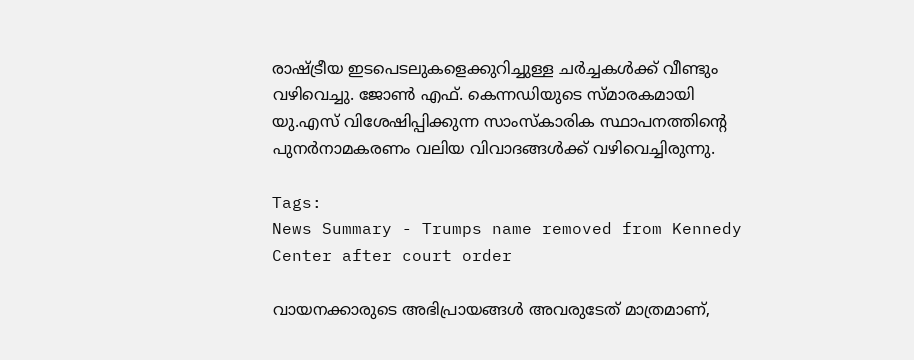രാഷ്ട്രീയ ഇടപെടലുകളെക്കുറിച്ചുള്ള ചർച്ചകൾക്ക് വീണ്ടും വഴിവെച്ചു. ജോൺ എഫ്. കെന്നഡിയുടെ സ്മാരകമായി യു.എസ് വിശേഷിപ്പിക്കുന്ന സാംസ്കാരിക സ്ഥാപനത്തിന്റെ പുനർനാമകരണം വലിയ വിവാദങ്ങൾക്ക് വഴിവെച്ചിരുന്നു.

Tags:
News Summary - Trumps name removed from Kennedy Center after court order

വായനക്കാരുടെ അഭിപ്രായങ്ങള്‍ അവരുടേത് മാത്രമാണ്,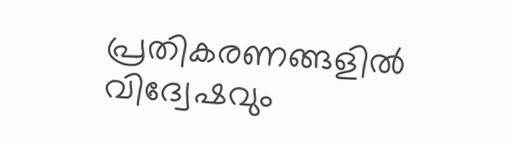പ്രതികരണങ്ങളിൽ വിദ്വേഷവും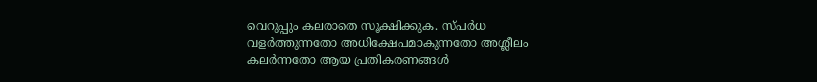വെറുപ്പും കലരാതെ സൂക്ഷിക്കുക. സ്പർധ വളർത്തുന്നതോ അധിക്ഷേപമാകുന്നതോ അശ്ലീലം കലർന്നതോ ആയ പ്രതികരണങ്ങൾ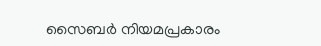സൈബർ നിയമപ്രകാരം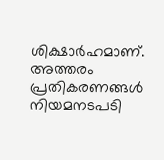ശിക്ഷാർഹമാണ്. അത്തരം പ്രതികരണങ്ങൾ നിയമനടപടി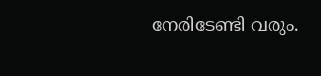നേരിടേണ്ടി വരും.